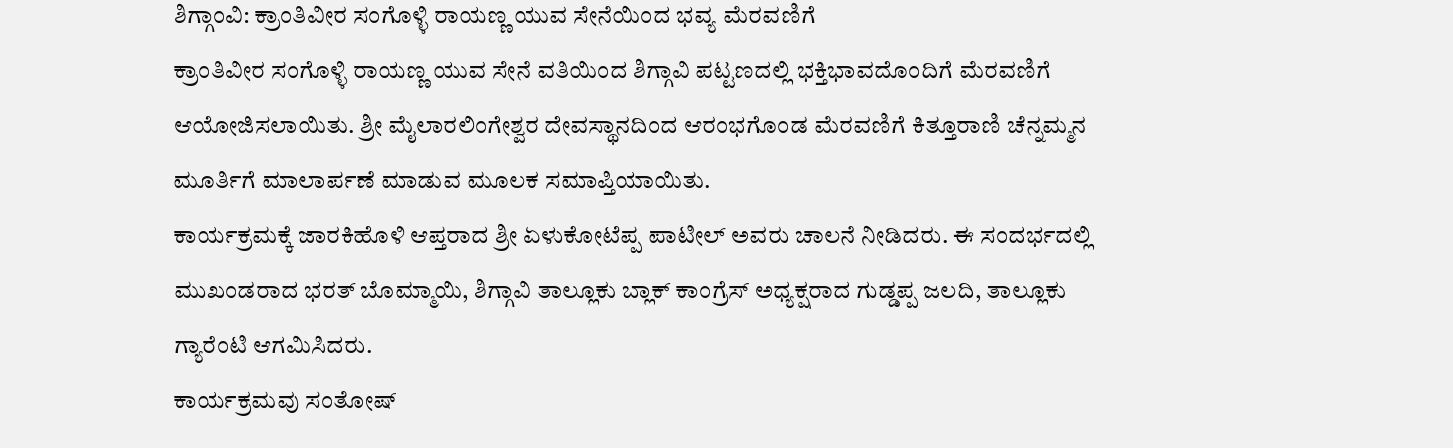ಶಿಗ್ಗಾಂವಿ: ಕ್ರಾಂತಿವೀರ ಸಂಗೊಳ್ಳಿ ರಾಯಣ್ಣ ಯುವ ಸೇನೆಯಿಂದ ಭವ್ಯ ಮೆರವಣಿಗೆ
ಕ್ರಾಂತಿವೀರ ಸಂಗೊಳ್ಳಿ ರಾಯಣ್ಣ ಯುವ ಸೇನೆ ವತಿಯಿಂದ ಶಿಗ್ಗಾವಿ ಪಟ್ಟಣದಲ್ಲಿ ಭಕ್ತಿಭಾವದೊಂದಿಗೆ ಮೆರವಣಿಗೆ ಆಯೋಜಿಸಲಾಯಿತು. ಶ್ರೀ ಮೈಲಾರಲಿಂಗೇಶ್ವರ ದೇವಸ್ಥಾನದಿಂದ ಆರಂಭಗೊಂಡ ಮೆರವಣಿಗೆ ಕಿತ್ತೂರಾಣಿ ಚೆನ್ನಮ್ಮನ ಮೂರ್ತಿಗೆ ಮಾಲಾರ್ಪಣೆ ಮಾಡುವ ಮೂಲಕ ಸಮಾಪ್ತಿಯಾಯಿತು.
ಕಾರ್ಯಕ್ರಮಕ್ಕೆ ಜಾರಕಿಹೊಳಿ ಆಪ್ತರಾದ ಶ್ರೀ ಏಳುಕೋಟೆಪ್ಪ ಪಾಟೀಲ್ ಅವರು ಚಾಲನೆ ನೀಡಿದರು. ಈ ಸಂದರ್ಭದಲ್ಲಿ ಮುಖಂಡರಾದ ಭರತ್ ಬೊಮ್ಮಾಯಿ, ಶಿಗ್ಗಾವಿ ತಾಲ್ಲೂಕು ಬ್ಲಾಕ್ ಕಾಂಗ್ರೆಸ್ ಅಧ್ಯಕ್ಷರಾದ ಗುಡ್ಡಪ್ಪ ಜಲದಿ, ತಾಲ್ಲೂಕು ಗ್ಯಾರೆಂಟಿ ಆಗಮಿಸಿದರು.
ಕಾರ್ಯಕ್ರಮವು ಸಂತೋಷ್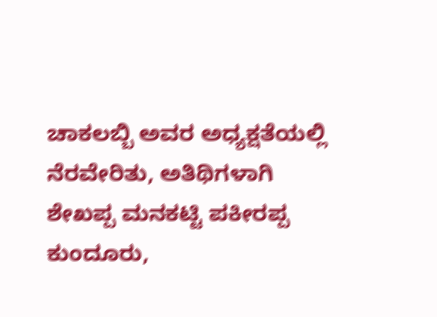ಚಾಕಲಬ್ಬಿ ಅವರ ಅಧ್ಯಕ್ಷತೆಯಲ್ಲಿ ನೆರವೇರಿತು, ಅತಿಥಿಗಳಾಗಿ ಶೇಖಪ್ಪ ಮನಕಟ್ಟಿ ಪಕೀರಪ್ಪ ಕುಂದೂರು,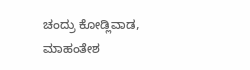ಚಂದ್ರು ಕೋಡ್ಲಿವಾಡ, ಮಾಹಂತೇಶ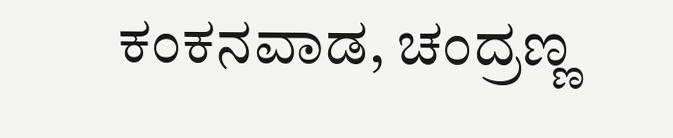ಕಂಕನವಾಡ, ಚಂದ್ರಣ್ಣ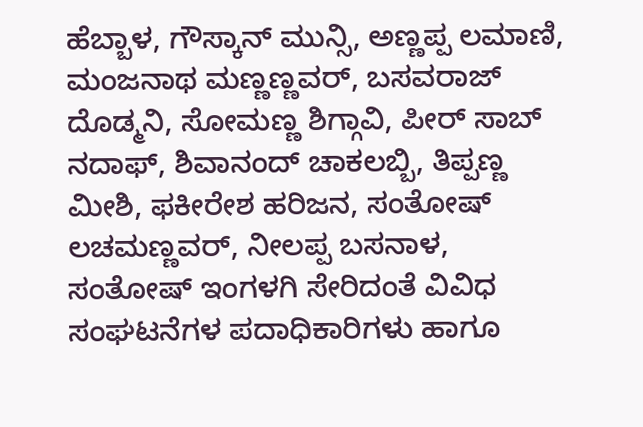ಹೆಬ್ಬಾಳ, ಗೌಸ್ಕಾನ್ ಮುನ್ಸಿ, ಅಣ್ಣಪ್ಪ ಲಮಾಣಿ, ಮಂಜನಾಥ ಮಣ್ಣಣ್ಣವರ್, ಬಸವರಾಜ್ ದೊಡ್ಮನಿ, ಸೋಮಣ್ಣ ಶಿಗ್ಗಾವಿ, ಪೀರ್ ಸಾಬ್ ನದಾಫ್, ಶಿವಾನಂದ್ ಚಾಕಲಬ್ಬಿ, ತಿಪ್ಪಣ್ಣ ಮೀಶಿ, ಫಕೀರೇಶ ಹರಿಜನ, ಸಂತೋಷ್ ಲಚಮಣ್ಣವರ್, ನೀಲಪ್ಪ ಬಸನಾಳ, ಸಂತೋಷ್ ಇಂಗಳಗಿ ಸೇರಿದಂತೆ ವಿವಿಧ ಸಂಘಟನೆಗಳ ಪದಾಧಿಕಾರಿಗಳು ಹಾಗೂ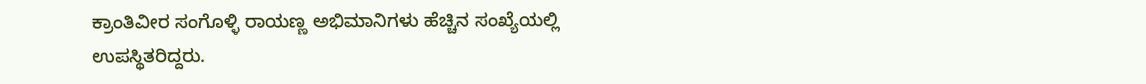ಕ್ರಾಂತಿವೀರ ಸಂಗೊಳ್ಳಿ ರಾಯಣ್ಣ ಅಭಿಮಾನಿಗಳು ಹೆಚ್ಚಿನ ಸಂಖ್ಯೆಯಲ್ಲಿ ಉಪಸ್ಥಿತರಿದ್ದರು.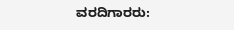ವರದಿಗಾರರು: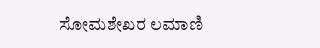ಸೋಮಶೇಖರ ಲಮಾಣಿ